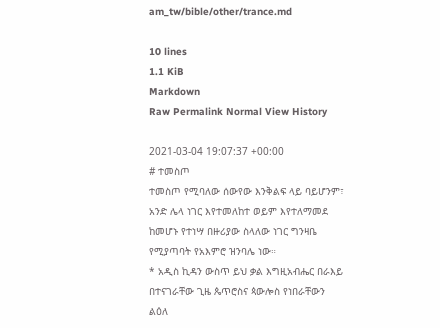am_tw/bible/other/trance.md

10 lines
1.1 KiB
Markdown
Raw Permalink Normal View History

2021-03-04 19:07:37 +00:00
# ተመስጦ
ተመስጦ የሚባለው ሰውየው እንቅልፍ ላይ ባይሆንም፣ አንድ ሌላ ነገር እየተመለከተ ወይም እየተለማመደ ከመሆኑ የተነሣ በዙሪያው ስላለው ነገር ግንዛቤ የሚያጣባት የአእምሮ ዝንባሌ ነው።
* አዲስ ኪዳን ውስጥ ይህ ቃል እግዚአብሔር በራእይ በተናገራቸው ጊዜ ጴጥሮስና ጳውሎስ የነበራቸውን ልዕለ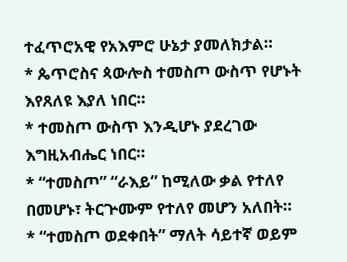ተፈጥሮአዊ የአእምሮ ሁኔታ ያመለክታል።
* ጴጥሮስና ጳውሎስ ተመስጦ ውስጥ የሆኑት እየጸለዩ እያለ ነበር።
* ተመስጦ ውስጥ እንዲሆኑ ያደረገው እግዚአብሔር ነበር።
* “ተመስጦ” “ራእይ” ከሚለው ቃል የተለየ በመሆኑ፣ ትርጕሙም የተለየ መሆን አለበት።
* “ተመስጦ ወደቀበት” ማለት ሳይተኛ ወይም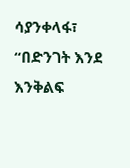ሳያንቀላፋ፣ “በድንገት እንደ እንቅልፍ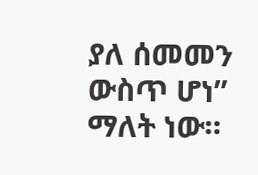ያለ ሰመመን ውስጥ ሆነ” ማለት ነው።